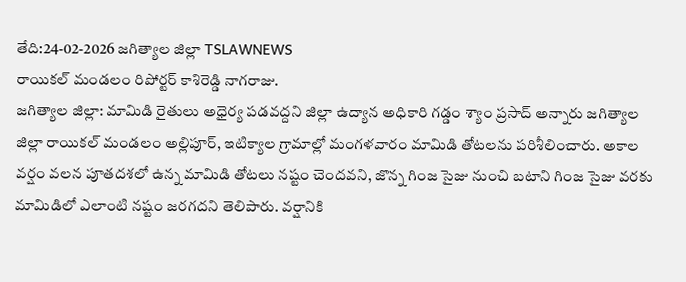తేది:24-02-2026 జగిత్యాల జిల్లా TSLAWNEWS
రాయికల్ మండలం రిపోర్టర్ కాశిరెడ్డి నాగరాజు.
జగిత్యాల జిల్లా: మామిడి రైతులు అధైర్య పడవద్దని జిల్లా ఉద్యాన అధికారి గడ్డం శ్యాం ప్రసాద్ అన్నారు జగిత్యాల జిల్లా రాయికల్ మండలం అల్లిపూర్, ఇటిక్యాల గ్రామాల్లో మంగళవారం మామిడి తోటలను పరిశీలించారు. అకాల వర్షం వలన పూతదశలో ఉన్న మామిడి తోటలు నష్టం చెందవని, జొన్న గింజ సైజు నుంచి బటాని గింజ సైజు వరకు మామిడిలో ఎలాంటి నష్టం జరగదని తెలిపారు. వర్షానికి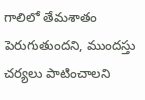గాలిలో తేమశాతం పెరుగుతుందని, ముందస్తు చర్యలు పాటించాలని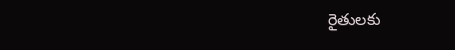రైతులకు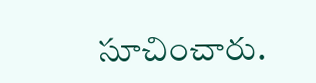సూచించారు.